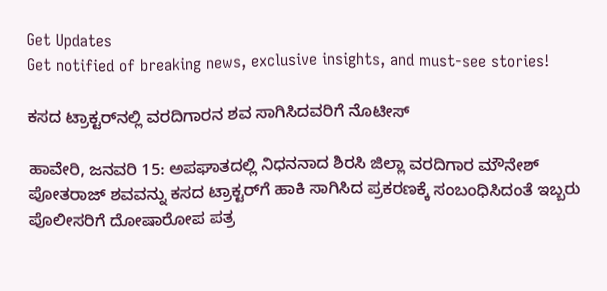Get Updates
Get notified of breaking news, exclusive insights, and must-see stories!

ಕಸದ ಟ್ರಾಕ್ಟರ್‌ನಲ್ಲಿ ವರದಿಗಾರನ ಶವ ಸಾಗಿಸಿದವರಿಗೆ ನೊಟೀಸ್

ಹಾವೇರಿ, ಜನವರಿ 15: ಅಪಘಾತದಲ್ಲಿ ನಿಧನನಾದ ಶಿರಸಿ ಜಿಲ್ಲಾ ವರದಿಗಾರ ಮೌನೇಶ್ ಪೋತರಾಜ್ ಶವವನ್ನು ಕಸದ ಟ್ರಾಕ್ಟರ್‌ಗೆ ಹಾಕಿ ಸಾಗಿಸಿದ ಪ್ರಕರಣಕ್ಕೆ ಸಂಬಂಧಿಸಿದಂತೆ ಇಬ್ಬರು ಪೊಲೀಸರಿಗೆ ದೋಷಾರೋಪ ಪತ್ರ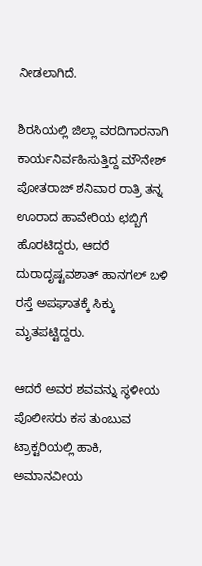ನೀಡಲಾಗಿದೆ.

ಶಿರಸಿಯಲ್ಲಿ ಜಿಲ್ಲಾ ವರದಿಗಾರನಾಗಿ ಕಾರ್ಯನಿರ್ವಹಿಸುತ್ತಿದ್ದ ಮೌನೇಶ್ ಪೋತರಾಜ್ ಶನಿವಾರ ರಾತ್ರಿ ತನ್ನ ಊರಾದ ಹಾವೇರಿಯ ಛಬ್ಬಿಗೆ ಹೊರಟಿದ್ದರು, ಆದರೆ ದುರಾದೃಷ್ಟವಶಾತ್ ಹಾನಗಲ್ ಬಳಿ ರಸ್ತೆ ಅಪಘಾತಕ್ಕೆ ಸಿಕ್ಕು ಮೃತಪಟ್ಟಿದ್ದರು.

ಆದರೆ ಅವರ ಶವವನ್ನು ಸ್ಥಳೀಯ ಪೊಲೀಸರು ಕಸ ತುಂಬುವ ಟ್ರಾಕ್ಟರಿಯಲ್ಲಿ ಹಾಕಿ, ಅಮಾನವೀಯ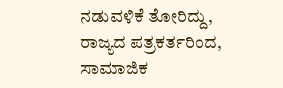ನಡುವಳಿಕೆ ತೋರಿದ್ದು, ರಾಜ್ಯದ ಪತ್ರಕರ್ತರಿಂದ, ಸಾಮಾಜಿಕ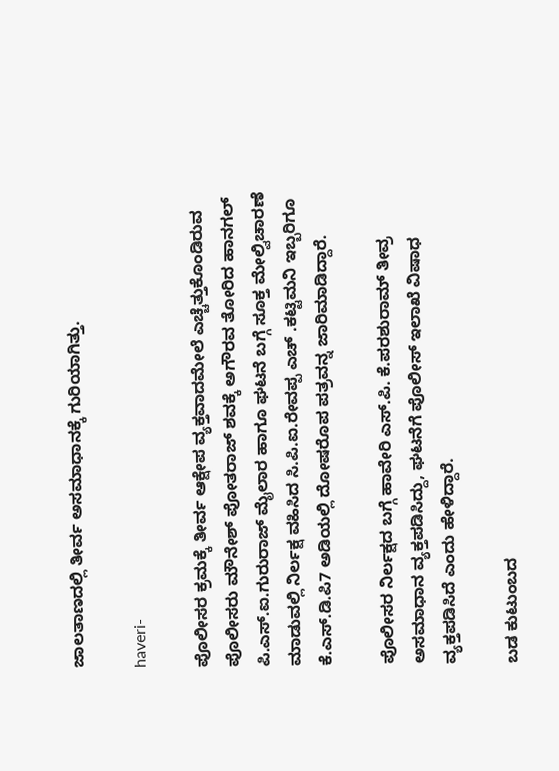ಜಾಲತಾಣದಲ್ಲಿ ತೀರ್ವ ಅಸಮಾಧಾನಕ್ಕೆ ಗುರಿಯಾಗಿತ್ತು.

haveri-

ಪೊಲೀಸರ ಕ್ರಮಕ್ಕೆ ತೀರ್ವ ಆಕ್ಷೇಪ ವ್ಯಕ್ತವಾದಮೇಲೆ ಎಚ್ಚೆತ್ತುಕೊಂಡಿರುವ ಪೊಲೀಸರು ಮೌನೇಶ್ ಪೋತರಾಜ್ ಶವಕ್ಕೆ ಅಗೌರವ ತೋರಿದ ಹಾನಗಲ್ ಪಿ.ಎಸ್.ಐ.ಗುರುರಾಜ್ ಮೈಲಾರ ಹಾಗೂ ಘಟನೆ ಬಗ್ಗೆ ಸೂಕ್ತ ಮೇಲ್ವಿಚಾರಣೆ ಮಾಡುವಲ್ಲಿ ನಿರ್ಲಕ್ಷ ವಹಿಸಿದ ಸಿ‌.ಪಿ.ಐ.ರೇವಪ್ಪ ಎಚ್ .ಕಟ್ಟಿಮನಿ ಇಬ್ಬರಿಗೂ ಕೆ.ಎಸ್.ಡಿ.ಪಿ7 ಅಡಿಯಲ್ಲಿ ದೋಷರೊಪ ಪತ್ರವನ್ನ ಜಾರಿಮಾಡಿದ್ದಾರೆ.

ಪೊಲೀಸರ ನಿರ್ಲಕ್ಷದ ಬಗ್ಗೆ ಹಾವೇರಿ ಎಸ್.ಪಿ. ಕೆ.ಪರಶುರಾಮ್ ತೀವ್ರ ಅಸಮಾಧಾನ ವ್ಯಕ್ತಪಡಿಸಿದ್ದು, ಘಟನೆಗೆ ಪೊಲೀಸ್ ಇಲಾಖೆ ವಿಷಾಧ ವ್ಯಕ್ತಪಡಿಸಿದೆ ಎಂದು ಹೇಳಿದ್ದಾರೆ.

ಬಡ ಕುಟುಂಬದ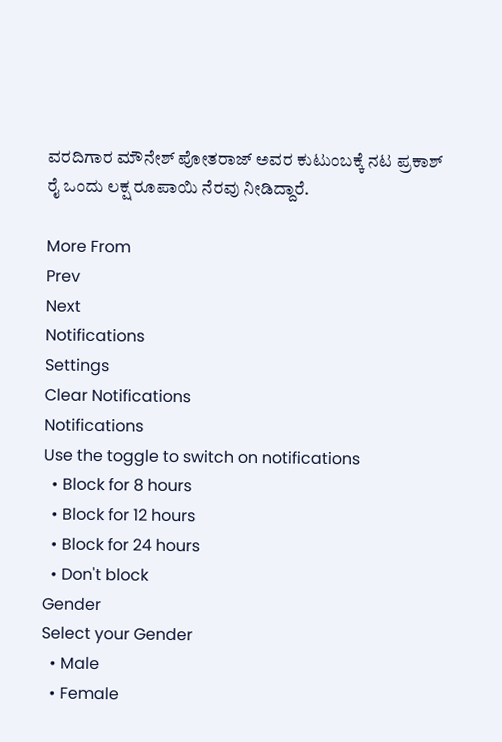ವರದಿಗಾರ ಮೌನೇಶ್ ಪೋತರಾಜ್ ಅವರ ಕುಟುಂಬಕ್ಕೆ ನಟ ಪ್ರಕಾಶ್ ರೈ ಒಂದು ಲಕ್ಷ ರೂಪಾಯಿ ನೆರವು ನೀಡಿದ್ದಾರೆ.

More From
Prev
Next
Notifications
Settings
Clear Notifications
Notifications
Use the toggle to switch on notifications
  • Block for 8 hours
  • Block for 12 hours
  • Block for 24 hours
  • Don't block
Gender
Select your Gender
  • Male
  • Female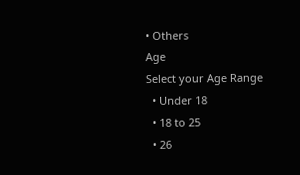• Others
Age
Select your Age Range
  • Under 18
  • 18 to 25
  • 26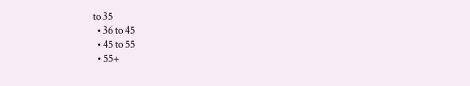to 35
  • 36 to 45
  • 45 to 55
  • 55+